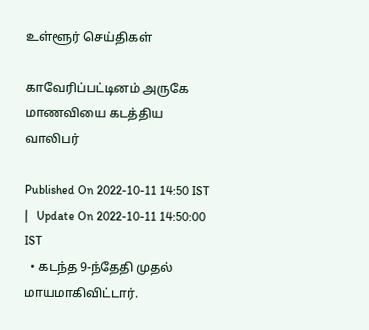உள்ளூர் செய்திகள்

காவேரிப்பட்டினம் அருகே மாணவியை கடத்திய வாலிபர்

Published On 2022-10-11 14:50 IST   |   Update On 2022-10-11 14:50:00 IST
  • கடந்த 9-ந்தேதி முதல் மாயமாகிவிட்டார்.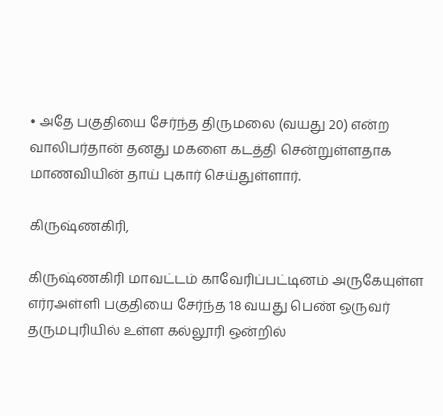• அதே பகுதியை சேர்ந்த திருமலை (வயது 20) என்ற வாலிபர்தான் தனது மகளை கடத்தி சென்றுள்ளதாக மாணவியின் தாய் புகார் செய்துள்ளார்.

கிருஷ்ணகிரி,

கிருஷ்ணகிரி மாவட்டம் காவேரிப்பட்டினம் அருகேயுள்ள எர்ரஅள்ளி பகுதியை சேர்ந்த 18 வயது பெண் ஒருவர் தருமபுரியில் உள்ள கல்லூரி ஒன்றில்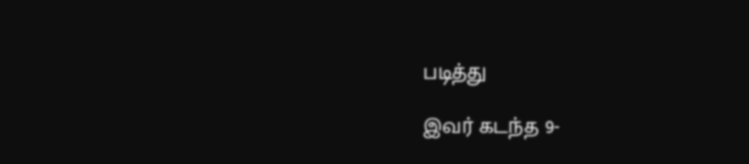படித்து

இவர் கடந்த 9-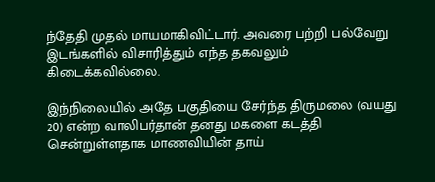ந்தேதி முதல் மாயமாகிவிட்டார். அவரை பற்றி பல்வேறு இடங்களில் விசாரித்தும் எந்த தகவலும் கிடைக்கவில்லை.

இந்நிலையில் அதே பகுதியை சேர்ந்த திருமலை (வயது 20) என்ற வாலிபர்தான் தனது மகளை கடத்தி சென்றுள்ளதாக மாணவியின் தாய்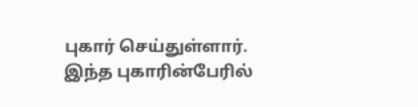புகார் செய்துள்ளார். இந்த புகாரின்பேரில்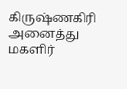கிருஷ்ணகிரி அனைத்து மகளிர்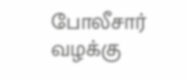போலீசார் வழக்கு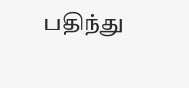பதிந்து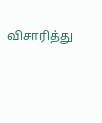விசாரித்து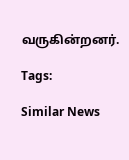வருகின்றனர்.

Tags:

Similar News